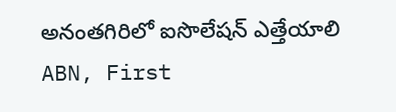అనంతగిరిలో ఐసొలేషన్ ఎత్తేయాలి
ABN, First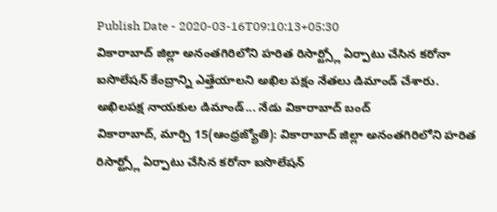Publish Date - 2020-03-16T09:10:13+05:30
వికారాబాద్ జిల్లా అనంతగిరిలోని హరిత రిసార్ట్స్లో ఏర్పాటు చేసిన కరోనా ఐసొలేషన్ కేంద్రాన్ని ఎత్తేయాలని అఖిల పక్షం నేతలు డిమాండ్ చేశారు.
అఖిలపక్ష నాయకుల డిమాండ్... నేడు వికారాబాద్ బంద్
వికారాబాద్, మార్చి 15(ఆంధ్రజ్యోతి): వికారాబాద్ జిల్లా అనంతగిరిలోని హరిత రిసార్ట్స్లో ఏర్పాటు చేసిన కరోనా ఐసొలేషన్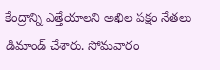కేంద్రాన్ని ఎత్తేయాలని అఖిల పక్షం నేతలు డిమాండ్ చేశారు. సోమవారం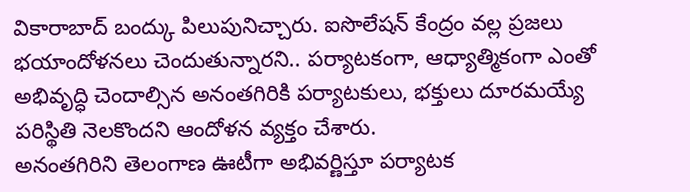వికారాబాద్ బంద్కు పిలుపునిచ్చారు. ఐసొలేషన్ కేంద్రం వల్ల ప్రజలు భయాందోళనలు చెందుతున్నారని.. పర్యాటకంగా, ఆధ్యాత్మికంగా ఎంతో అభివృద్ధి చెందాల్సిన అనంతగిరికి పర్యాటకులు, భక్తులు దూరమయ్యే పరిస్థితి నెలకొందని ఆందోళన వ్యక్తం చేశారు.
అనంతగిరిని తెలంగాణ ఊటీగా అభివర్ణిస్తూ పర్యాటక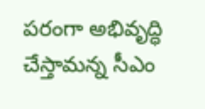పరంగా అభివృద్ధి చేస్తామన్న సీఎం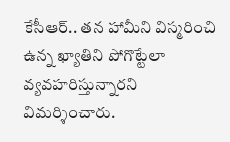కేసీఆర్.. తన హామీని విస్మరించి ఉన్న ఖ్యాతిని పోగొట్టేలా వ్యవహరిస్తున్నారని విమర్శించారు.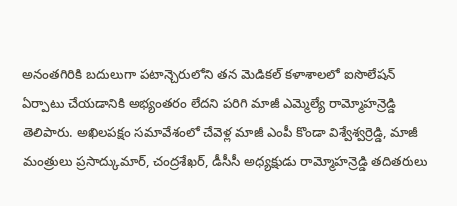అనంతగిరికి బదులుగా పటాన్చెరులోని తన మెడికల్ కళాశాలలో ఐసొలేషన్ ఏర్పాటు చేయడానికి అభ్యంతరం లేదని పరిగి మాజీ ఎమ్మెల్యే రామ్మోహన్రెడ్డి తెలిపారు. అఖిలపక్షం సమావేశంలో చేవెళ్ల మాజీ ఎంపీ కొండా విశ్వేశ్వర్రెడ్డి, మాజీ మంత్రులు ప్రసాద్కుమార్, చంద్రశేఖర్, డీసీసీ అధ్యక్షుడు రామ్మోహన్రెడ్డి తదితరులు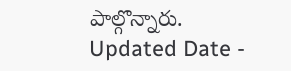పాల్గొన్నారు.
Updated Date -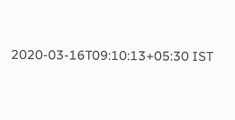2020-03-16T09:10:13+05:30 IST